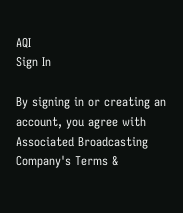AQI
Sign In

By signing in or creating an account, you agree with Associated Broadcasting Company's Terms &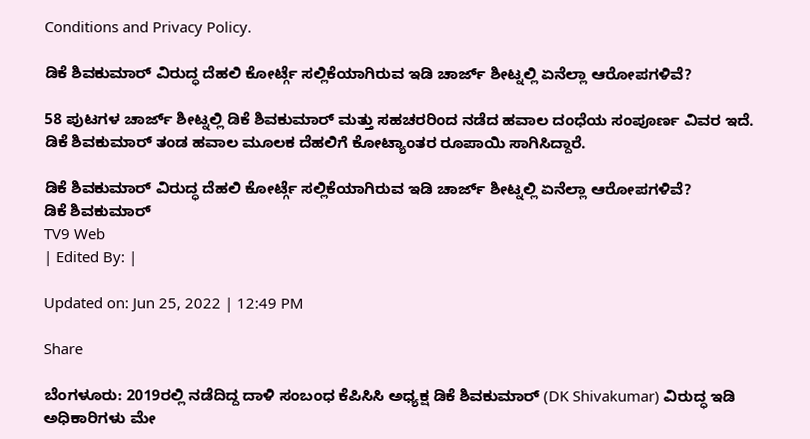Conditions and Privacy Policy.

ಡಿಕೆ ಶಿವಕುಮಾರ್ ವಿರುದ್ಧ ದೆಹಲಿ ಕೋರ್ಟ್ಗೆ ಸಲ್ಲಿಕೆಯಾಗಿರುವ ಇಡಿ ಚಾರ್ಜ್ ಶೀಟ್ನಲ್ಲಿ ಏನೆಲ್ಲಾ ಆರೋಪಗಳಿವೆ?

58 ಪುಟಗಳ ಚಾರ್ಜ್ ಶೀಟ್ನಲ್ಲಿ ಡಿಕೆ ಶಿವಕುಮಾರ್ ಮತ್ತು ಸಹಚರರಿಂದ ನಡೆದ ಹವಾಲ ದಂಧೆಯ ಸಂಪೂರ್ಣ ವಿವರ ಇದೆ. ಡಿಕೆ ಶಿವಕುಮಾರ್ ತಂಡ ಹವಾಲ ಮೂಲಕ ದೆಹಲಿಗೆ ಕೋಟ್ಯಾಂತರ ರೂಪಾಯಿ ಸಾಗಿಸಿದ್ದಾರೆ.

ಡಿಕೆ ಶಿವಕುಮಾರ್ ವಿರುದ್ಧ ದೆಹಲಿ ಕೋರ್ಟ್ಗೆ ಸಲ್ಲಿಕೆಯಾಗಿರುವ ಇಡಿ ಚಾರ್ಜ್ ಶೀಟ್ನಲ್ಲಿ ಏನೆಲ್ಲಾ ಆರೋಪಗಳಿವೆ?
ಡಿಕೆ ಶಿವಕುಮಾರ್
TV9 Web
| Edited By: |

Updated on: Jun 25, 2022 | 12:49 PM

Share

ಬೆಂಗಳೂರು: 2019ರಲ್ಲಿ ನಡೆದಿದ್ದ ದಾಳಿ ಸಂಬಂಧ ಕೆಪಿಸಿಸಿ ಅಧ್ಯಕ್ಷ ಡಿಕೆ ಶಿವಕುಮಾರ್ (DK Shivakumar) ವಿರುದ್ಧ ಇಡಿ ಅಧಿಕಾರಿಗಳು ಮೇ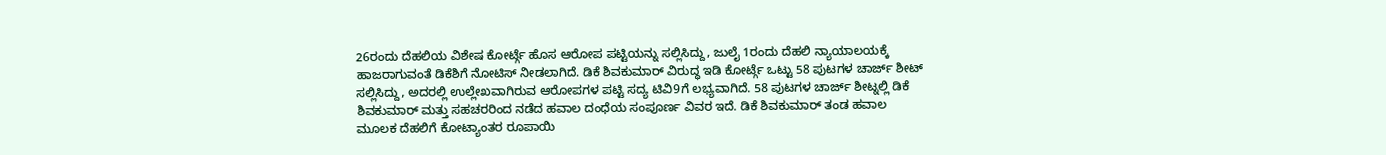26ರಂದು ದೆಹಲಿಯ ವಿಶೇಷ ಕೋರ್ಟ್ಗೆ ಹೊಸ ಆರೋಪ ಪಟ್ಟಿಯನ್ನು ಸಲ್ಲಿಸಿದ್ದು, ಜುಲೈ 1ರಂದು ದೆಹಲಿ ನ್ಯಾಯಾಲಯಕ್ಕೆ ಹಾಜರಾಗುವಂತೆ ಡಿಕೆಶಿಗೆ ನೋಟಿಸ್ ನೀಡಲಾಗಿದೆ. ಡಿಕೆ ಶಿವಕುಮಾರ್ ವಿರುದ್ಧ ಇಡಿ ಕೋರ್ಟ್ಗೆ ಒಟ್ಟು 58 ಪುಟಗಳ ಚಾರ್ಜ್ ಶೀಟ್ ಸಲ್ಲಿಸಿದ್ದು, ಅದರಲ್ಲಿ ಉಲ್ಲೇಖವಾಗಿರುವ ಆರೋಪಗಳ ಪಟ್ಟಿ ಸದ್ಯ ಟಿವಿ9ಗೆ ಲಭ್ಯವಾಗಿದೆ. 58 ಪುಟಗಳ ಚಾರ್ಜ್ ಶೀಟ್ನಲ್ಲಿ ಡಿಕೆ ಶಿವಕುಮಾರ್ ಮತ್ತು ಸಹಚರರಿಂದ ನಡೆದ ಹವಾಲ ದಂಧೆಯ ಸಂಪೂರ್ಣ ವಿವರ ಇದೆ. ಡಿಕೆ ಶಿವಕುಮಾರ್ ತಂಡ ಹವಾಲ ಮೂಲಕ ದೆಹಲಿಗೆ ಕೋಟ್ಯಾಂತರ ರೂಪಾಯಿ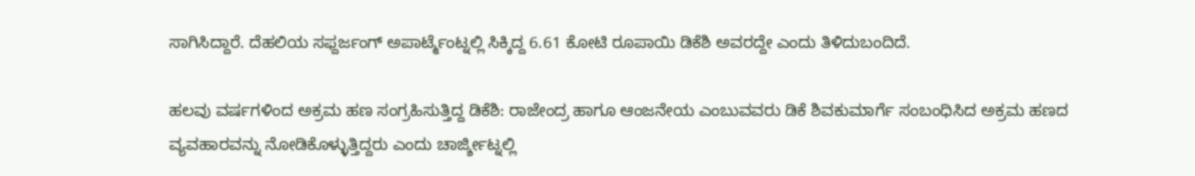ಸಾಗಿಸಿದ್ದಾರೆ. ದೆಹಲಿಯ ಸಫ್ದರ್ಜಂಗ್ ಅಪಾರ್ಟ್ಮೆಂಟ್ನಲ್ಲಿ ಸಿಕ್ಕಿದ್ದ 6.61 ಕೋಟಿ ರೂಪಾಯಿ ಡಿಕೆಶಿ ಅವರದ್ದೇ ಎಂದು ತಿಳಿದುಬಂದಿದೆ.

ಹಲವು ವರ್ಷಗಳಿಂದ ಅಕ್ರಮ ಹಣ ಸಂಗ್ರಹಿಸುತ್ತಿದ್ದ ಡಿಕೆಶಿ: ರಾಜೇಂದ್ರ ಹಾಗೂ ಆಂಜನೇಯ ಎಂಬುವವರು ಡಿಕೆ ಶಿವಕುಮಾರ್ಗೆ ಸಂಬಂಧಿಸಿದ ಅಕ್ರಮ ಹಣದ ವ್ಯವಹಾರವನ್ನು ನೋಡಿಕೊಳ್ಳುತ್ತಿದ್ದರು ಎಂದು ಚಾರ್ಜ್ಶೀಟ್ನಲ್ಲಿ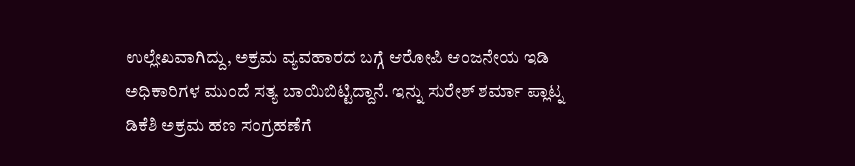ಉಲ್ಲೇಖವಾಗಿದ್ದು, ಅಕ್ರಮ ವ್ಯವಹಾರದ ಬಗ್ಗೆ ಆರೋಪಿ ಆಂಜನೇಯ ಇಡಿ ಅಧಿಕಾರಿಗಳ ಮುಂದೆ ಸತ್ಯ ಬಾಯಿಬಿಟ್ಟಿದ್ದಾನೆ. ಇನ್ನು ಸುರೇಶ್ ಶರ್ಮಾ ಪ್ಲಾಟ್ನ ಡಿಕೆಶಿ ಅಕ್ರಮ ಹಣ ಸಂಗ್ರಹಣೆಗೆ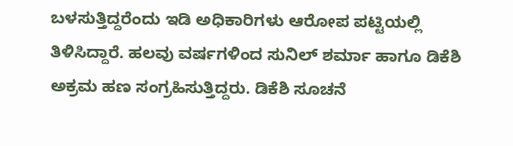ಬಳಸುತ್ತಿದ್ದರೆಂದು ಇಡಿ ಅಧಿಕಾರಿಗಳು ಆರೋಪ ಪಟ್ಟಿಯಲ್ಲಿ ತಿಳಿಸಿದ್ದಾರೆ. ಹಲವು ವರ್ಷಗಳಿಂದ ಸುನಿಲ್ ಶರ್ಮಾ ಹಾಗೂ ಡಿಕೆಶಿ ಅಕ್ರಮ ಹಣ ಸಂಗ್ರಹಿಸುತ್ತಿದ್ದರು. ಡಿಕೆಶಿ ಸೂಚನೆ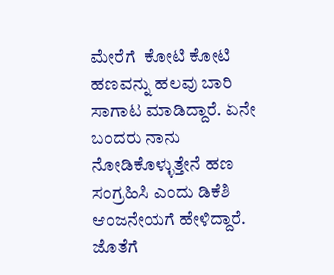ಮೇರೆಗೆ  ಕೋಟಿ ಕೋಟಿ ಹಣವನ್ನು ಹಲವು ಬಾರಿ ಸಾಗಾಟ ಮಾಡಿದ್ದಾರೆ. ಏನೇ ಬಂದರು ನಾನು ನೋಡಿಕೊಳ್ಳುತ್ತೇನೆ ಹಣ ಸಂಗ್ರಹಿಸಿ ಎಂದು ಡಿಕೆಶಿ ಆಂಜನೇಯಗೆ ಹೇಳಿದ್ದಾರೆ. ಜೊತೆಗೆ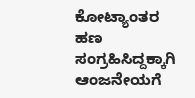ಕೋಟ್ಯಾಂತರ ಹಣ ಸಂಗ್ರಹಿಸಿದ್ದಕ್ಕಾಗಿ ಆಂಜನೇಯಗೆ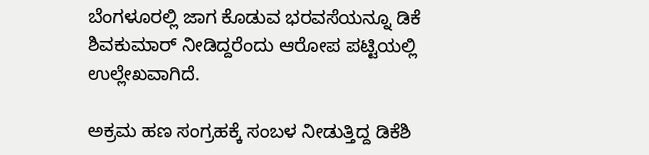ಬೆಂಗಳೂರಲ್ಲಿ ಜಾಗ ಕೊಡುವ ಭರವಸೆಯನ್ನೂ ಡಿಕೆ ಶಿವಕುಮಾರ್ ನೀಡಿದ್ದರೆಂದು ಆರೋಪ ಪಟ್ಟಿಯಲ್ಲಿ ಉಲ್ಲೇಖವಾಗಿದೆ.

ಅಕ್ರಮ ಹಣ ಸಂಗ್ರಹಕ್ಕೆ ಸಂಬಳ ನೀಡುತ್ತಿದ್ದ ಡಿಕೆಶಿ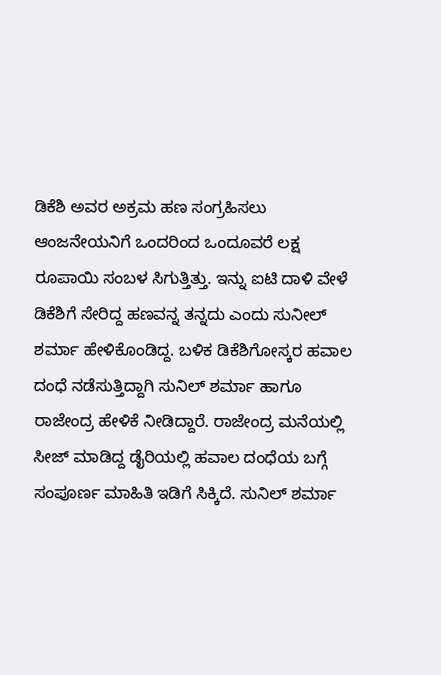ಡಿಕೆಶಿ ಅವರ ಅಕ್ರಮ ಹಣ ಸಂಗ್ರಹಿಸಲು ಆಂಜನೇಯನಿಗೆ ಒಂದರಿಂದ ಒಂದೂವರೆ ಲಕ್ಷ ರೂಪಾಯಿ ಸಂಬಳ ಸಿಗುತ್ತಿತ್ತು. ಇನ್ನು ಐಟಿ ದಾಳಿ ವೇಳೆ ಡಿಕೆಶಿಗೆ ಸೇರಿದ್ದ ಹಣವನ್ನ ತನ್ನದು ಎಂದು ಸುನೀಲ್ ಶರ್ಮಾ ಹೇಳಿಕೊಂಡಿದ್ದ. ಬಳಿಕ ಡಿಕೆಶಿಗೋಸ್ಕರ ಹವಾಲ ದಂಧೆ ನಡೆಸುತ್ತಿದ್ದಾಗಿ ಸುನಿಲ್ ಶರ್ಮಾ ಹಾಗೂ ರಾಜೇಂದ್ರ ಹೇಳಿಕೆ ನೀಡಿದ್ದಾರೆ. ರಾಜೇಂದ್ರ ಮನೆಯಲ್ಲಿ ಸೀಜ್ ಮಾಡಿದ್ದ ಡೈರಿಯಲ್ಲಿ ಹವಾಲ ದಂಧೆಯ ಬಗ್ಗೆ ಸಂಪೂರ್ಣ ಮಾಹಿತಿ ಇಡಿಗೆ ಸಿಕ್ಕಿದೆ. ಸುನಿಲ್ ಶರ್ಮಾ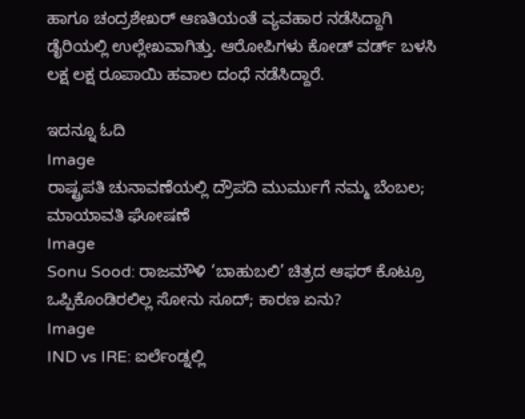ಹಾಗೂ ಚಂದ್ರಶೇಖರ್ ಆಣತಿಯಂತೆ ವ್ಯವಹಾರ ನಡೆಸಿದ್ದಾಗಿ ಡೈರಿಯಲ್ಲಿ ಉಲ್ಲೇಖವಾಗಿತ್ತು. ಆರೋಪಿಗಳು ಕೋಡ್ ವರ್ಡ್ ಬಳಸಿ ಲಕ್ಷ ಲಕ್ಷ ರೂಪಾಯಿ ಹವಾಲ ದಂಧೆ ನಡೆಸಿದ್ದಾರೆ.

ಇದನ್ನೂ ಓದಿ
Image
ರಾಷ್ಟ್ರಪತಿ ಚುನಾವಣೆಯಲ್ಲಿ ದ್ರೌಪದಿ ಮುರ್ಮುಗೆ ನಮ್ಮ ಬೆಂಬಲ; ಮಾಯಾವತಿ ಘೋಷಣೆ
Image
Sonu Sood: ರಾಜಮೌಳಿ ‘ಬಾಹುಬಲಿ’ ಚಿತ್ರದ ಆಫರ್ ಕೊಟ್ರೂ ಒಪ್ಪಿಕೊಂಡಿರಲಿಲ್ಲ ಸೋನು ಸೂದ್; ಕಾರಣ ಏನು?
Image
IND vs IRE: ಐರ್ಲೆಂಡ್ನಲ್ಲಿ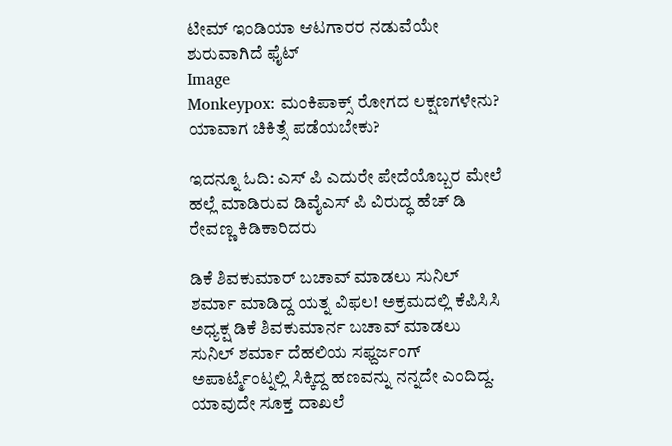ಟೀಮ್ ಇಂಡಿಯಾ ಆಟಗಾರರ ನಡುವೆಯೇ ಶುರುವಾಗಿದೆ ಫೈಟ್
Image
Monkeypox: ಮಂಕಿಪಾಕ್ಸ್ ರೋಗದ ಲಕ್ಷಣಗಳೇನು? ಯಾವಾಗ ಚಿಕಿತ್ಸೆ ಪಡೆಯಬೇಕು?

ಇದನ್ನೂ ಓದಿ: ಎಸ್ ಪಿ ಎದುರೇ ಪೇದೆಯೊಬ್ಬರ ಮೇಲೆ ಹಲ್ಲೆ ಮಾಡಿರುವ ಡಿವೈಎಸ್ ಪಿ ವಿರುದ್ಧ ಹೆಚ್ ಡಿ ರೇವಣ್ಣ ಕಿಡಿಕಾರಿದರು

ಡಿಕೆ ಶಿವಕುಮಾರ್ ಬಚಾವ್ ಮಾಡಲು ಸುನಿಲ್ ಶರ್ಮಾ ಮಾಡಿದ್ದ ಯತ್ನ ವಿಫಲ! ಅಕ್ರಮದಲ್ಲಿ ಕೆಪಿಸಿಸಿ ಅಧ್ಯಕ್ಷ ಡಿಕೆ ಶಿವಕುಮಾರ್ನ ಬಚಾವ್ ಮಾಡಲು ಸುನಿಲ್ ಶರ್ಮಾ ದೆಹಲಿಯ ಸಫ್ದರ್ಜಂಗ್ ಅಪಾರ್ಟ್ಮೆಂಟ್ನಲ್ಲಿ ಸಿಕ್ಕಿದ್ದ ಹಣವನ್ನು ನನ್ನದೇ ಎಂದಿದ್ದ. ಯಾವುದೇ ಸೂಕ್ತ ದಾಖಲೆ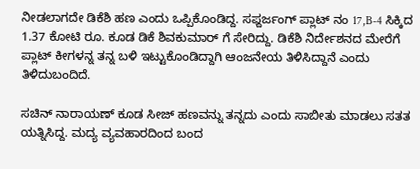ನೀಡಲಾಗದೇ ಡಿಕೆಶಿ ಹಣ ಎಂದು ಒಪ್ಪಿಕೊಂಡಿದ್ದ. ಸಫ್ದರ್ಜಂಗ್ ಪ್ಲಾಟ್ ನಂ 17,B-4 ಸಿಕ್ಕಿದ 1.37 ಕೋಟಿ ರೂ. ಕೂಡ ಡಿಕೆ ಶಿವಕುಮಾರ್ ಗೆ ಸೇರಿದ್ದು. ಡಿಕೆಶಿ ನಿರ್ದೇಶನದ ಮೇರೆಗೆ ಪ್ಲಾಟ್ ಕೀಗಳನ್ನ ತನ್ನ ಬಳಿ ಇಟ್ಟುಕೊಂಡಿದ್ದಾಗಿ ಆಂಜನೇಯ ತಿಳಿಸಿದ್ದಾನೆ ಎಂದು ತಿಳಿದುಬಂದಿದೆ.

ಸಚಿನ್ ನಾರಾಯಣ್ ಕೂಡ ಸೀಜ್ ಹಣವನ್ನು ತನ್ನದು ಎಂದು ಸಾಬೀತು ಮಾಡಲು ಸತತ ಯತ್ನಿಸಿದ್ದ. ಮದ್ಯ ವ್ಯವಹಾರದಿಂದ ಬಂದ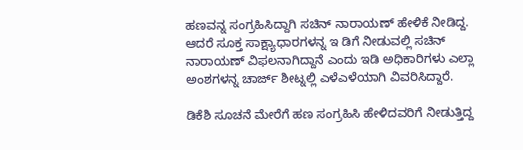ಹಣವನ್ನ ಸಂಗ್ರಹಿಸಿದ್ದಾಗಿ ಸಚಿನ್ ನಾರಾಯಣ್ ಹೇಳಿಕೆ ನೀಡಿದ್ದ. ಆದರೆ ಸೂಕ್ತ ಸಾಕ್ಷ್ಯಾಧಾರಗಳನ್ನ ಇ ಡಿಗೆ ನೀಡುವಲ್ಲಿ ಸಚಿನ್ ನಾರಾಯಣ್ ವಿಫಲನಾಗಿದ್ದಾನೆ ಎಂದು ಇಡಿ ಅಧಿಕಾರಿಗಳು ಎಲ್ಲಾ ಅಂಶಗಳನ್ನ ಚಾರ್ಜ್ ಶೀಟ್ನಲ್ಲಿ ಎಳೆಎಳೆಯಾಗಿ ವಿವರಿಸಿದ್ದಾರೆ.

ಡಿಕೆಶಿ ಸೂಚನೆ ಮೇರೆಗೆ ಹಣ ಸಂಗ್ರಹಿಸಿ ಹೇಳಿದವರಿಗೆ ನೀಡುತ್ತಿದ್ದ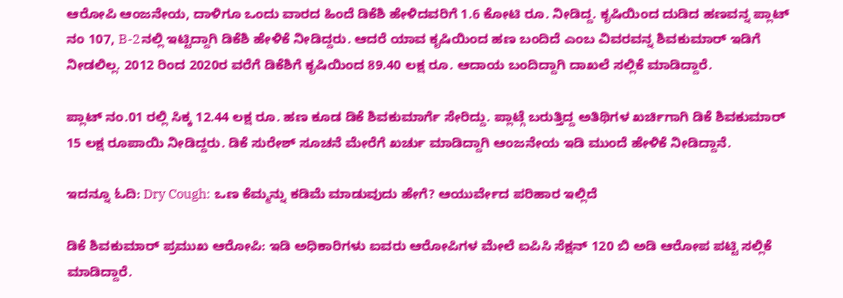ಆರೋಪಿ ಆಂಜನೇಯ, ದಾಳಿಗೂ ಒಂದು ವಾರದ ಹಿಂದೆ ಡಿಕೆಶಿ ಹೇಳಿದವರಿಗೆ 1.6 ಕೋಟಿ ರೂ. ನೀಡಿದ್ದ. ಕೃಷಿಯಿಂದ ದುಡಿದ ಹಣವನ್ನ ಪ್ಲಾಟ್ ನಂ 107, B-2ನಲ್ಲಿ ಇಟ್ಟಿದ್ದಾಗಿ ಡಿಕೆಶಿ ಹೇಳಿಕೆ ನೀಡಿದ್ದರು. ಆದರೆ ಯಾವ ಕೃಷಿಯಿಂದ ಹಣ ಬಂದಿದೆ ಎಂಬ ವಿವರವನ್ನ ಶಿವಕುಮಾರ್ ಇಡಿಗೆ ನೀಡಲಿಲ್ಲ. 2012 ರಿಂದ 2020ರ ವರೆಗೆ ಡಿಕೆಶಿಗೆ ಕೃಷಿಯಿಂದ 89.40 ಲಕ್ಷ ರೂ. ಆದಾಯ ಬಂದಿದ್ದಾಗಿ ದಾಖಲೆ ಸಲ್ಲಿಕೆ ಮಾಡಿದ್ದಾರೆ.

ಪ್ಲಾಟ್ ನಂ.01 ರಲ್ಲಿ ಸಿಕ್ಕ 12.44 ಲಕ್ಷ ರೂ. ಹಣ ಕೂಡ ಡಿಕೆ ಶಿವಕುಮಾರ್ಗೆ ಸೇರಿದ್ದು. ಪ್ಲಾಟ್ಗೆ ಬರುತ್ತಿದ್ದ ಅತಿಥಿಗಳ ಖರ್ಚಿಗಾಗಿ ಡಿಕೆ ಶಿವಕುಮಾರ್ 15 ಲಕ್ಷ ರೂಪಾಯಿ ನೀಡಿದ್ದರು. ಡಿಕೆ ಸುರೇಶ್ ಸೂಚನೆ ಮೇರೆಗೆ ಖರ್ಚು ಮಾಡಿದ್ದಾಗಿ ಆಂಜನೇಯ ಇಡಿ ಮುಂದೆ ಹೇಳಿಕೆ ನೀಡಿದ್ದಾನೆ.

ಇದನ್ನೂ ಓದಿ: Dry Cough: ಒಣ ಕೆಮ್ಮನ್ನು ಕಡಿಮೆ ಮಾಡುವುದು ಹೇಗೆ? ಆಯುರ್ವೇದ ಪರಿಹಾರ ಇಲ್ಲಿದೆ

ಡಿಕೆ ಶಿವಕುಮಾರ್ ಪ್ರಮುಖ ಆರೋಪಿ: ಇಡಿ ಅಧಿಕಾರಿಗಳು ಐವರು ಆರೋಪಿಗಳ ಮೇಲೆ ಐಪಿಸಿ ಸೆಕ್ಷನ್ 120 ಬಿ ಅಡಿ ಆರೋಪ ಪಟ್ಟಿ ಸಲ್ಲಿಕೆ ಮಾಡಿದ್ದಾರೆ.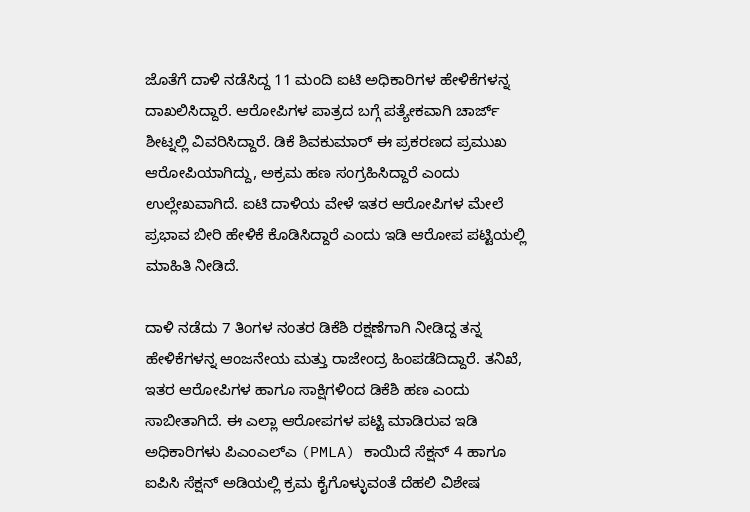ಜೊತೆಗೆ ದಾಳಿ ನಡೆಸಿದ್ದ 11 ಮಂದಿ ಐಟಿ ಅಧಿಕಾರಿಗಳ ಹೇಳಿಕೆಗಳನ್ನ ದಾಖಲಿಸಿದ್ದಾರೆ. ಆರೋಪಿಗಳ ಪಾತ್ರದ ಬಗ್ಗೆ ಪತ್ಯೇಕವಾಗಿ ಚಾರ್ಜ್ ಶೀಟ್ನಲ್ಲಿ ವಿವರಿಸಿದ್ದಾರೆ. ಡಿಕೆ ಶಿವಕುಮಾರ್ ಈ ಪ್ರಕರಣದ ಪ್ರಮುಖ ಆರೋಪಿಯಾಗಿದ್ದು, ಅಕ್ರಮ ಹಣ ಸಂಗ್ರಹಿಸಿದ್ದಾರೆ ಎಂದು ಉಲ್ಲೇಖವಾಗಿದೆ. ಐಟಿ ದಾಳಿಯ ವೇಳೆ ಇತರ ಆರೋಪಿಗಳ ಮೇಲೆ ಪ್ರಭಾವ ಬೀರಿ ಹೇಳಿಕೆ ಕೊಡಿಸಿದ್ದಾರೆ ಎಂದು ಇಡಿ ಆರೋಪ ಪಟ್ಟಿಯಲ್ಲಿ ಮಾಹಿತಿ ನೀಡಿದೆ.

ದಾಳಿ ನಡೆದು 7 ತಿಂಗಳ ನಂತರ ಡಿಕೆಶಿ ರಕ್ಷಣೆಗಾಗಿ ನೀಡಿದ್ದ ತನ್ನ ಹೇಳಿಕೆಗಳನ್ನ ಆಂಜನೇಯ ಮತ್ತು ರಾಜೇಂದ್ರ ಹಿಂಪಡೆದಿದ್ದಾರೆ. ತನಿಖೆ, ಇತರ ಆರೋಪಿಗಳ ಹಾಗೂ ಸಾಕ್ಷಿಗಳಿಂದ ಡಿಕೆಶಿ ಹಣ ಎಂದು ಸಾಬೀತಾಗಿದೆ. ಈ ಎಲ್ಲಾ ಆರೋಪಗಳ ಪಟ್ಟಿ ಮಾಡಿರುವ ಇಡಿ ಅಧಿಕಾರಿಗಳು ಪಿಎಂಎಲ್ಎ (PMLA) ಕಾಯಿದೆ ಸೆಕ್ಷನ್ 4 ಹಾಗೂ ಐಪಿಸಿ ಸೆಕ್ಷನ್ ಅಡಿಯಲ್ಲಿ ಕ್ರಮ ಕೈಗೊಳ್ಳುವಂತೆ ದೆಹಲಿ ವಿಶೇಷ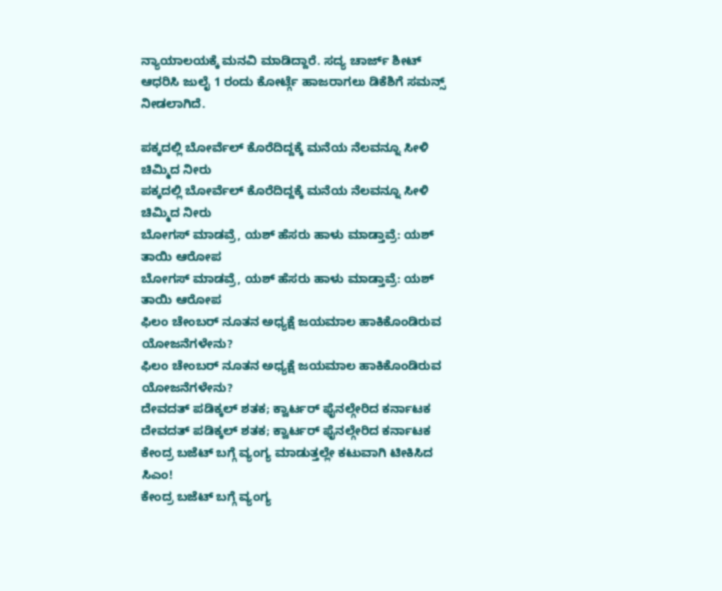ನ್ಯಾಯಾಲಯಕ್ಕೆ ಮನವಿ ಮಾಡಿದ್ದಾರೆ. ಸದ್ಯ ಚಾರ್ಜ್ ಶೀಟ್ ಆಧರಿಸಿ ಜುಲೈ 1 ರಂದು ಕೋರ್ಟ್ಗೆ ಹಾಜರಾಗಲು ಡಿಕೆಶಿಗೆ ಸಮನ್ಸ್ ನೀಡಲಾಗಿದೆ.

ಪಕ್ಕದಲ್ಲಿ ಬೋರ್ವೆಲ್ ಕೊರೆದಿದ್ದಕ್ಕೆ ಮನೆಯ ನೆಲವನ್ನೂ ಸೀಳಿ ಚಿಮ್ಮಿದ ನೀರು
ಪಕ್ಕದಲ್ಲಿ ಬೋರ್ವೆಲ್ ಕೊರೆದಿದ್ದಕ್ಕೆ ಮನೆಯ ನೆಲವನ್ನೂ ಸೀಳಿ ಚಿಮ್ಮಿದ ನೀರು
ಬೋಗಸ್ ಮಾಡವ್ರೆ, ಯಶ್ ಹೆಸರು ಹಾಳು ಮಾಡ್ತಾವ್ರೆ: ಯಶ್ ತಾಯಿ ಆರೋಪ
ಬೋಗಸ್ ಮಾಡವ್ರೆ, ಯಶ್ ಹೆಸರು ಹಾಳು ಮಾಡ್ತಾವ್ರೆ: ಯಶ್ ತಾಯಿ ಆರೋಪ
ಫಿಲಂ ಚೇಂಬರ್ ನೂತನ ಅಧ್ಯಕ್ಷೆ ಜಯಮಾಲ ಹಾಕಿಕೊಂಡಿರುವ ಯೋಜನೆಗಳೇನು?
ಫಿಲಂ ಚೇಂಬರ್ ನೂತನ ಅಧ್ಯಕ್ಷೆ ಜಯಮಾಲ ಹಾಕಿಕೊಂಡಿರುವ ಯೋಜನೆಗಳೇನು?
ದೇವದತ್ ಪಡಿಕ್ಕಲ್ ಶತಕ; ಕ್ವಾರ್ಟರ್ ಫೈನಲ್ಗೇರಿದ ಕರ್ನಾಟಕ
ದೇವದತ್ ಪಡಿಕ್ಕಲ್ ಶತಕ; ಕ್ವಾರ್ಟರ್ ಫೈನಲ್ಗೇರಿದ ಕರ್ನಾಟಕ
ಕೇಂದ್ರ ಬಜೆಟ್ ಬಗ್ಗೆ ವ್ಯಂಗ್ಯ ಮಾಡುತ್ತಲ್ಲೇ ಕಟುವಾಗಿ ಟೀಕಿಸಿದ ಸಿಎಂ!
ಕೇಂದ್ರ ಬಜೆಟ್ ಬಗ್ಗೆ ವ್ಯಂಗ್ಯ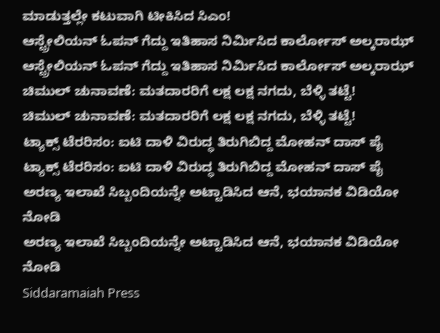ಮಾಡುತ್ತಲ್ಲೇ ಕಟುವಾಗಿ ಟೀಕಿಸಿದ ಸಿಎಂ!
ಆಸ್ಟ್ರೇಲಿಯನ್ ಓಪನ್ ಗೆದ್ದು ಇತಿಹಾಸ ನಿರ್ಮಿಸಿದ ಕಾರ್ಲೋಸ್ ಅಲ್ಕರಾಝ್
ಆಸ್ಟ್ರೇಲಿಯನ್ ಓಪನ್ ಗೆದ್ದು ಇತಿಹಾಸ ನಿರ್ಮಿಸಿದ ಕಾರ್ಲೋಸ್ ಅಲ್ಕರಾಝ್
ಚಿಮುಲ್ ಚುನಾವಣೆ: ಮತದಾರರಿಗೆ ಲಕ್ಷ ಲಕ್ಷ ನಗದು, ಬೆಳ್ಳಿ ತಟ್ಟೆ!
ಚಿಮುಲ್ ಚುನಾವಣೆ: ಮತದಾರರಿಗೆ ಲಕ್ಷ ಲಕ್ಷ ನಗದು, ಬೆಳ್ಳಿ ತಟ್ಟೆ!
ಟ್ಯಾಕ್ಸ್‌ ಟೆರರಿಸಂ: ಐಟಿ ದಾಳಿ ವಿರುದ್ಧ ತಿರುಗಿಬಿದ್ದ ಮೋಹನ್ ದಾಸ್ ಪೈ
ಟ್ಯಾಕ್ಸ್‌ ಟೆರರಿಸಂ: ಐಟಿ ದಾಳಿ ವಿರುದ್ಧ ತಿರುಗಿಬಿದ್ದ ಮೋಹನ್ ದಾಸ್ ಪೈ
ಅರಣ್ಯ ಇಲಾಖೆ ಸಿಬ್ಬಂದಿಯನ್ನೇ ಅಟ್ಟಾಡಿಸಿದ ಆನೆ, ಭಯಾನಕ ವಿಡಿಯೋ ನೋಡಿ
ಅರಣ್ಯ ಇಲಾಖೆ ಸಿಬ್ಬಂದಿಯನ್ನೇ ಅಟ್ಟಾಡಿಸಿದ ಆನೆ, ಭಯಾನಕ ವಿಡಿಯೋ ನೋಡಿ
Siddaramaiah Press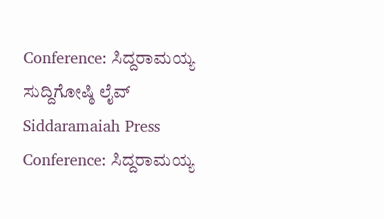Conference: ಸಿದ್ದರಾಮಯ್ಯ ಸುದ್ದಿಗೋಷ್ಠಿ ಲೈವ್
Siddaramaiah Press Conference: ಸಿದ್ದರಾಮಯ್ಯ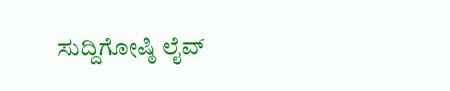ಸುದ್ದಿಗೋಷ್ಠಿ ಲೈವ್